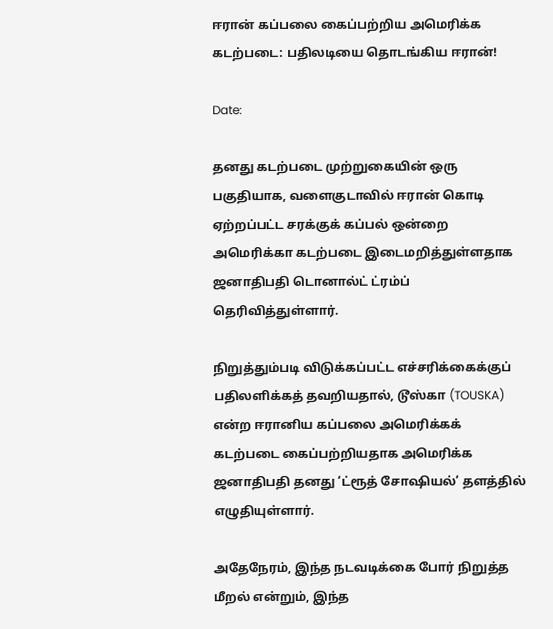ஈரான் கப்பலை கைப்பற்றிய அமெரிக்க கடற்படை: பதிலடியை தொடங்கிய ஈரான்!

Date:

தனது கடற்படை முற்றுகையின் ஒரு பகுதியாக, வளைகுடாவில் ஈரான் கொடி ஏற்றப்பட்ட சரக்குக் கப்பல் ஒன்றை அமெரிக்கா கடற்படை இடைமறித்துள்ளதாக ஜனாதிபதி டொனால்ட் ட்ரம்ப் தெரிவித்துள்ளார்.

நிறுத்தும்படி விடுக்கப்பட்ட எச்சரிக்கைக்குப் பதிலளிக்கத் தவறியதால், டூஸ்கா (TOUSKA) என்ற ஈரானிய கப்பலை அமெரிக்கக் கடற்படை கைப்பற்றியதாக அமெரிக்க ஜனாதிபதி தனது ‘ட்ரூத் சோஷியல்’ தளத்தில் எழுதியுள்ளார்.

அதேநேரம், இந்த நடவடிக்கை போர் நிறுத்த மீறல் என்றும், இந்த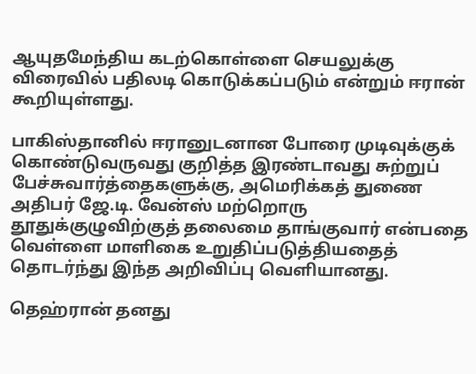ஆயுதமேந்திய கடற்கொள்ளை செயலுக்கு விரைவில் பதிலடி கொடுக்கப்படும் என்றும் ஈரான் கூறியுள்ளது.

பாகிஸ்தானில் ஈரானுடனான போரை முடிவுக்குக் கொண்டுவருவது குறித்த இரண்டாவது சுற்றுப் பேச்சுவார்த்தைகளுக்கு, அமெரிக்கத் துணை அதிபர் ஜே.டி. வேன்ஸ் மற்றொரு தூதுக்குழுவிற்குத் தலைமை தாங்குவார் என்பதை வெள்ளை மாளிகை உறுதிப்படுத்தியதைத் தொடர்ந்து இந்த அறிவிப்பு வெளியானது.

தெஹ்ரான் தனது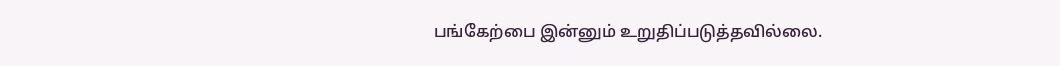பங்கேற்பை இன்னும் உறுதிப்படுத்தவில்லை.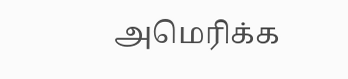அமெரிக்க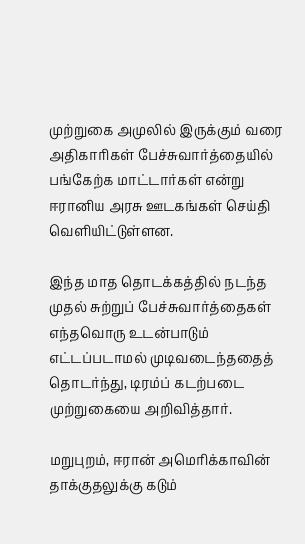முற்றுகை அமுலில் இருக்கும் வரை அதிகாரிகள் பேச்சுவார்த்தையில் பங்கேற்க மாட்டார்கள் என்று ஈரானிய அரசு ஊடகங்கள் செய்தி வெளியிட்டுள்ளன.

இந்த மாத தொடக்கத்தில் நடந்த முதல் சுற்றுப் பேச்சுவார்த்தைகள் எந்தவொரு உடன்பாடும் எட்டப்படாமல் முடிவடைந்ததைத் தொடர்ந்து, டிரம்ப் கடற்படை முற்றுகையை அறிவித்தார்.

மறுபுறம், ஈரான் அமெரிக்காவின் தாக்குதலுக்கு கடும்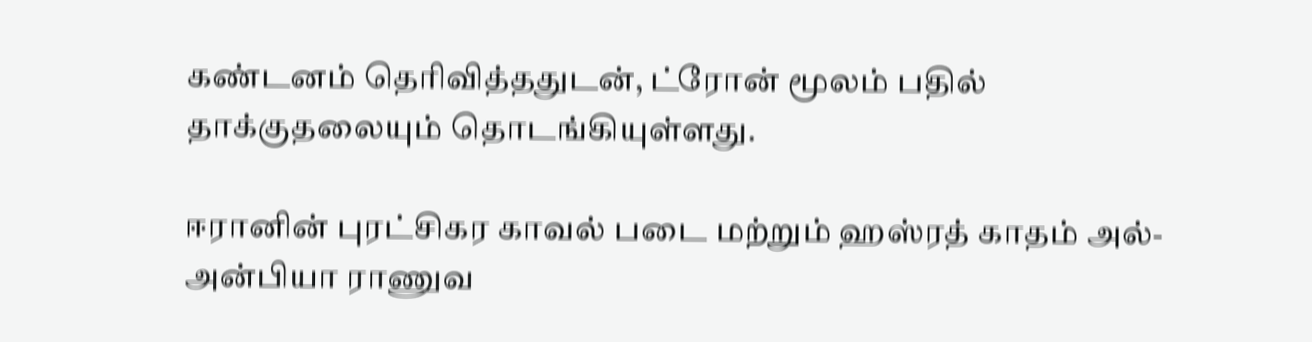கண்டனம் தெரிவித்ததுடன், ட்ரோன் மூலம் பதில் தாக்குதலையும் தொடங்கியுள்ளது.

ஈரானின் புரட்சிகர காவல் படை மற்றும் ஹஸ்ரத் காதம் அல்-அன்பியா ராணுவ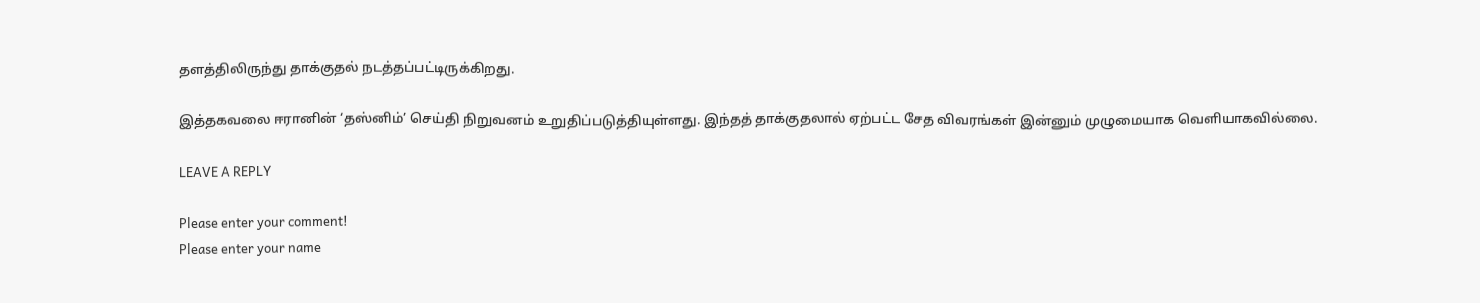தளத்திலிருந்து தாக்குதல் நடத்தப்பட்டிருக்கிறது.

இத்தகவலை ஈரானின் ‘தஸ்னிம்’ செய்தி நிறுவனம் உறுதிப்படுத்தியுள்ளது. இந்தத் தாக்குதலால் ஏற்பட்ட சேத விவரங்கள் இன்னும் முழுமையாக வெளியாகவில்லை.

LEAVE A REPLY

Please enter your comment!
Please enter your name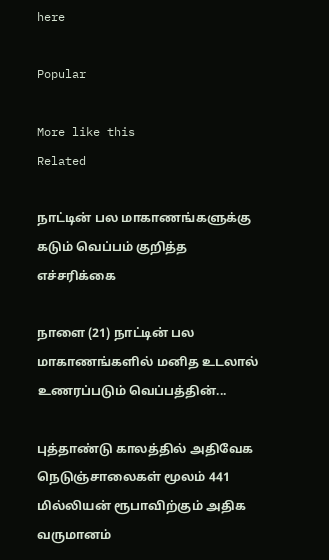here

Popular

More like this
Related

நாட்டின் பல மாகாணங்களுக்கு கடும் வெப்பம் குறித்த எச்சரிக்கை

நாளை (21) நாட்டின் பல மாகாணங்களில் மனித உடலால் உணரப்படும் வெப்பத்தின்...

புத்தாண்டு காலத்தில் அதிவேக நெடுஞ்சாலைகள் மூலம் 441 மில்லியன் ரூபாவிற்கும் அதிக வருமானம்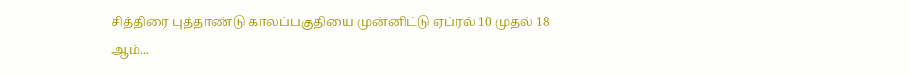சித்திரை புத்தாண்டு காலப்பகுதியை முன்னிட்டு ஏப்ரல் 10 முதல் 18 ஆம்...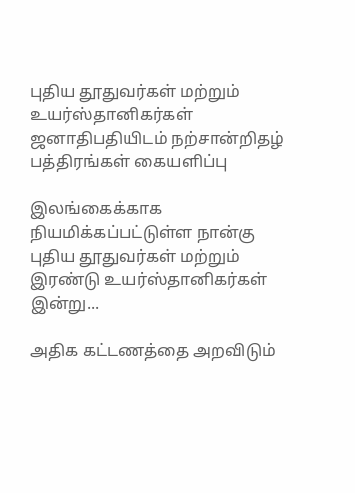புதிய தூதுவர்கள் மற்றும் உயர்ஸ்தானிகர்கள் ஜனாதிபதியிடம் நற்சான்றிதழ் பத்திரங்கள் கையளிப்பு

இலங்கைக்காக நியமிக்கப்பட்டுள்ள நான்கு புதிய தூதுவர்கள் மற்றும் இரண்டு உயர்ஸ்தானிகர்கள் இன்று...

அதிக கட்டணத்தை அறவிடும்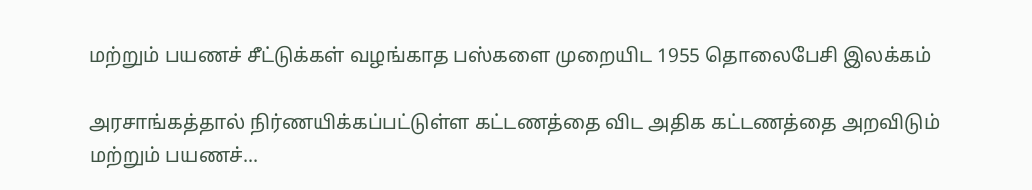மற்றும் பயணச் சீட்டுக்கள் வழங்காத பஸ்களை முறையிட 1955 தொலைபேசி இலக்கம்

அரசாங்கத்தால் நிர்ணயிக்கப்பட்டுள்ள கட்டணத்தை விட அதிக கட்டணத்தை அறவிடும் மற்றும் பயணச்...